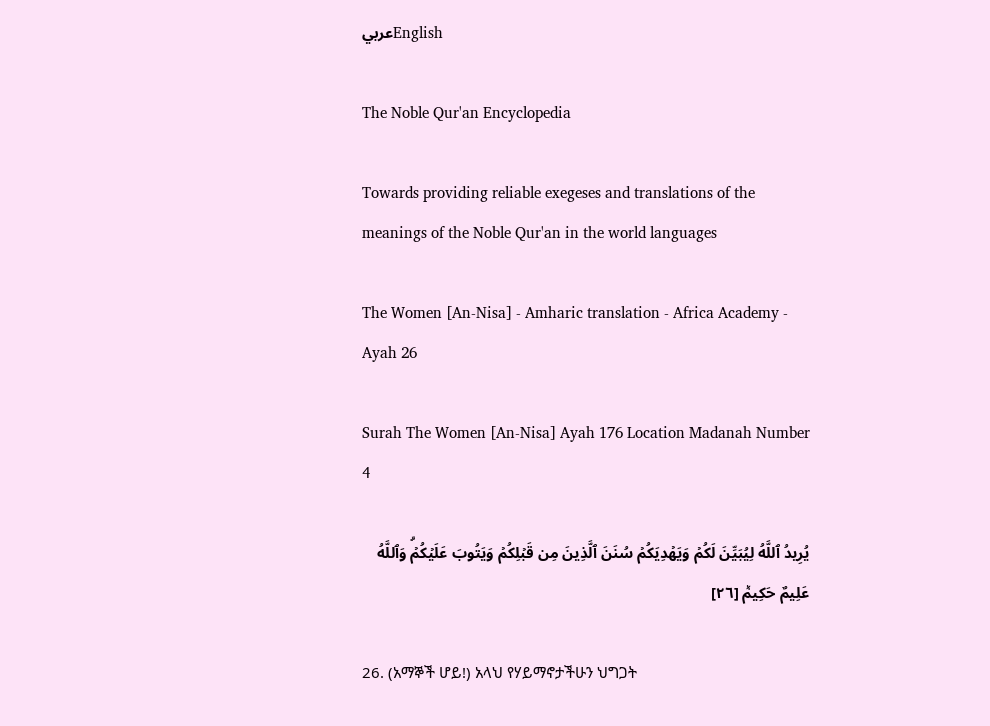عربيEnglish

The Noble Qur'an Encyclopedia

Towards providing reliable exegeses and translations of the meanings of the Noble Qur'an in the world languages

The Women [An-Nisa] - Amharic translation - Africa Academy - Ayah 26

Surah The Women [An-Nisa] Ayah 176 Location Madanah Number 4

يُرِيدُ ٱللَّهُ لِيُبَيِّنَ لَكُمۡ وَيَهۡدِيَكُمۡ سُنَنَ ٱلَّذِينَ مِن قَبۡلِكُمۡ وَيَتُوبَ عَلَيۡكُمۡۗ وَٱللَّهُ عَلِيمٌ حَكِيمٞ [٢٦]

26. (አማኞች ሆይ!) አላህ የሃይማኖታችሁን ህግጋት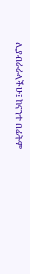ሊያብራራላችሁ፤ ከናንተ በፊትም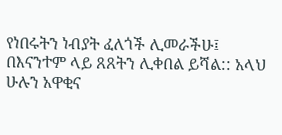የነበሩትን ነብያት ፈለጎች ሊመራችሁ፤ በእናንተም ላይ ጸጸትን ሊቀበል ይሻል:: አላህ ሁሉን አዋቂና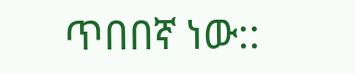ጥበበኛ ነው::